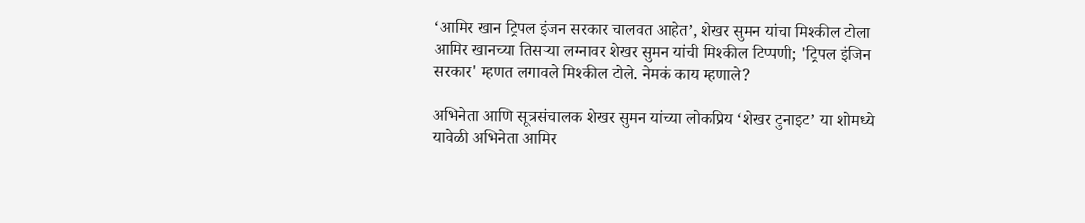‘आमिर खान ट्रिपल इंजन सरकार चालवत आहेत’, शेखर सुमन यांचा मिश्कील टोला
आमिर खानच्या तिसऱ्या लग्नावर शेखर सुमन यांची मिश्कील टिप्पणी; 'ट्रिपल इंजिन सरकार' म्हणत लगावले मिश्कील टोले. नेमकं काय म्हणाले?

अभिनेता आणि सूत्रसंचालक शेखर सुमन यांच्या लोकप्रिय ‘शेखर टुनाइट’ या शोमध्ये यावेळी अभिनेता आमिर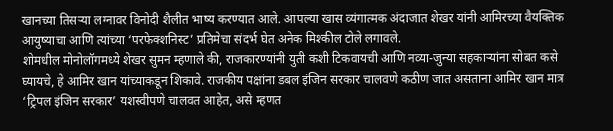खानच्या तिसऱ्या लग्नावर विनोदी शैलीत भाष्य करण्यात आले. आपल्या खास व्यंगात्मक अंदाजात शेखर यांनी आमिरच्या वैयक्तिक आयुष्याचा आणि त्यांच्या ‘परफेक्शनिस्ट’ प्रतिमेचा संदर्भ घेत अनेक मिश्कील टोले लगावले.
शोमधील मोनोलॉगमध्ये शेखर सुमन म्हणाले की, राजकारण्यांनी युती कशी टिकवायची आणि नव्या-जुन्या सहकाऱ्यांना सोबत कसे घ्यायचे, हे आमिर खान यांच्याकडून शिकावे. राजकीय पक्षांना डबल इंजिन सरकार चालवणे कठीण जात असताना आमिर खान मात्र ‘ट्रिपल इंजिन सरकार’ यशस्वीपणे चालवत आहेत, असे म्हणत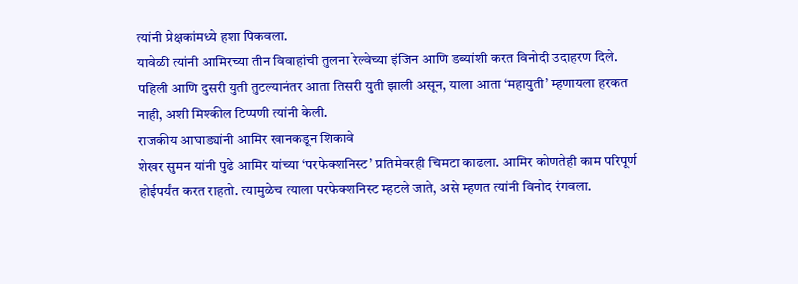त्यांनी प्रेक्षकांमध्ये हशा पिकवला.
यावेळी त्यांनी आमिरच्या तीन विवाहांची तुलना रेल्वेच्या इंजिन आणि डब्यांशी करत विनोदी उदाहरण दिले. पहिली आणि दुसरी युती तुटल्यानंतर आता तिसरी युती झाली असून, याला आता ‘महायुती’ म्हणायला हरकत नाही, अशी मिश्कील टिप्पणी त्यांनी केली.
राजकीय आघाड्यांनी आमिर खानकडून शिकावे
शेखर सुमन यांनी पुढे आमिर यांच्या ‘परफेक्शनिस्ट’ प्रतिमेवरही चिमटा काढला. आमिर कोणतेही काम परिपूर्ण होईपर्यंत करत राहतो. त्यामुळेच त्याला परफेक्शनिस्ट म्हटले जाते, असे म्हणत त्यांनी विनोद रंगवला.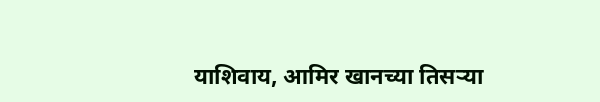याशिवाय, आमिर खानच्या तिसऱ्या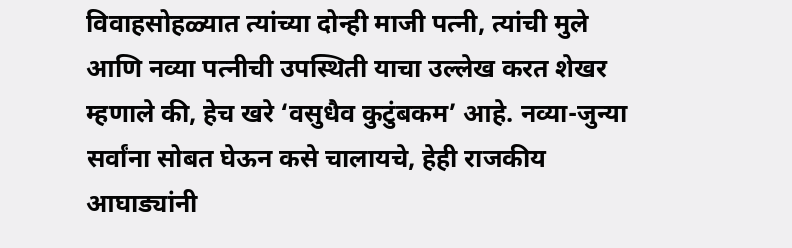विवाहसोहळ्यात त्यांच्या दोन्ही माजी पत्नी, त्यांची मुले आणि नव्या पत्नीची उपस्थिती याचा उल्लेख करत शेखर म्हणाले की, हेच खरे ‘वसुधैव कुटुंबकम’ आहे. नव्या-जुन्या सर्वांना सोबत घेऊन कसे चालायचे, हेही राजकीय आघाड्यांनी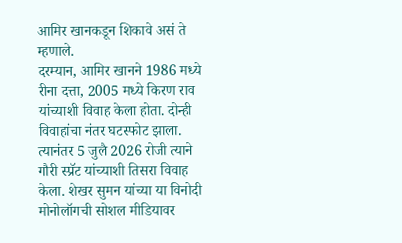आमिर खानकडून शिकावे असं ते म्हणाले.
दरम्यान, आमिर खानने 1986 मध्ये रीना दत्ता, 2005 मध्ये किरण राव यांच्याशी विवाह केला होता. दोन्ही विवाहांचा नंतर घटस्फोट झाला. त्यानंतर 5 जुलै 2026 रोजी त्याने गौरी स्प्रॅट यांच्याशी तिसरा विवाह केला. शेखर सुमन यांच्या या विनोदी मोनोलॉगची सोशल मीडियावर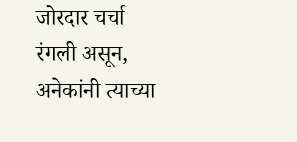जोरदार चर्चा रंगली असून, अनेकांनी त्याच्या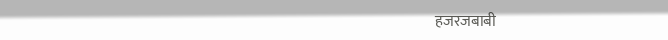हजरजबाबी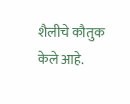शैलीचे कौतुक केले आहे.